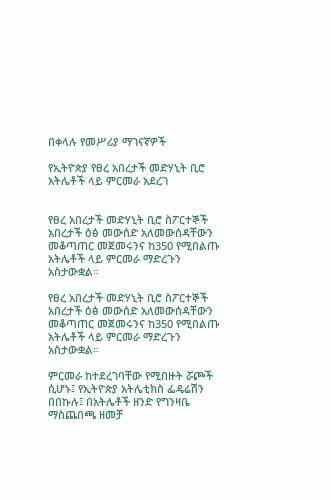በቀላሉ የመሥሪያ ማገናኛዎች

የኢትዮጵያ የፀረ አበረታች መድሃኒት ቢሮ አትሌቶች ላይ ምርመራ አደረገ


የፀረ አበረታች መድሃኒት ቢሮ ስፖርተኞች አበረታች ዕፅ መውሰድ አለመውሰዳቸውን መቆጣጠር መጀመሩንና ከ350 የሚበልጡ አትሌቶች ላይ ምርመራ ማድረጉን አስታውቋል።

የፀረ አበረታች መድሃኒት ቢሮ ስፖርተኞች አበረታች ዕፅ መውሰድ አለመውሰዳቸውን መቆጣጠር መጀመሩንና ከ350 የሚበልጡ አትሌቶች ላይ ምርመራ ማድረጉን አስታውቋል።

ምርመራ ከተደረገባቸው የሚበዙት ሯጮች ሲሆኑ፤ የኢትዮጵያ አትሌቲክስ ፌዴሬሽን በበኩሉ፤ በአትሌቶች ዘንድ የግንዛቤ ማስጨበጫ ዘመቻ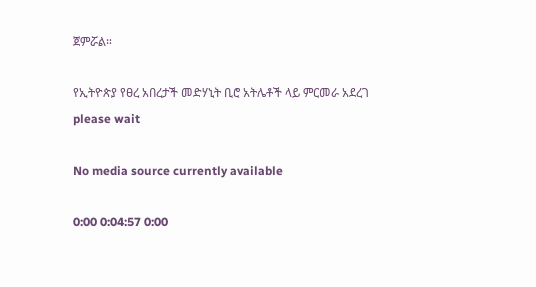ጀምሯል።

የኢትዮጵያ የፀረ አበረታች መድሃኒት ቢሮ አትሌቶች ላይ ምርመራ አደረገ
please wait

No media source currently available

0:00 0:04:57 0:00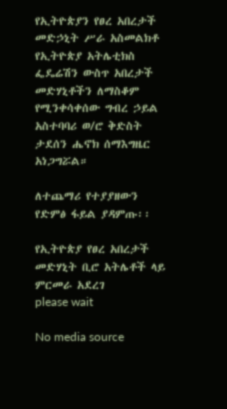የኢትዮጵያን የፀረ አበረታች መድኃኒት ሥራ አስመልክቶ የኢትዮጵያ አትሌቲክስ ፌዴሬሽን ውስጥ አበረታች መድሃኒቶችን ለማስቆም የሚንቀሳቀሰው ግብረ ኃይል አስተባባሪ ወ/ሮ ቅድስት ታደሰን ሔኖክ ሰማእግዜር አነጋግሯል።

ለተጨማሪ የተያያዘውን የድምፅ ፋይል ያዳምጡ፡፡

የኢትዮጵያ የፀረ አበረታች መድሃኒት ቢሮ አትሌቶች ላይ ምርመራ አደረገ
please wait

No media source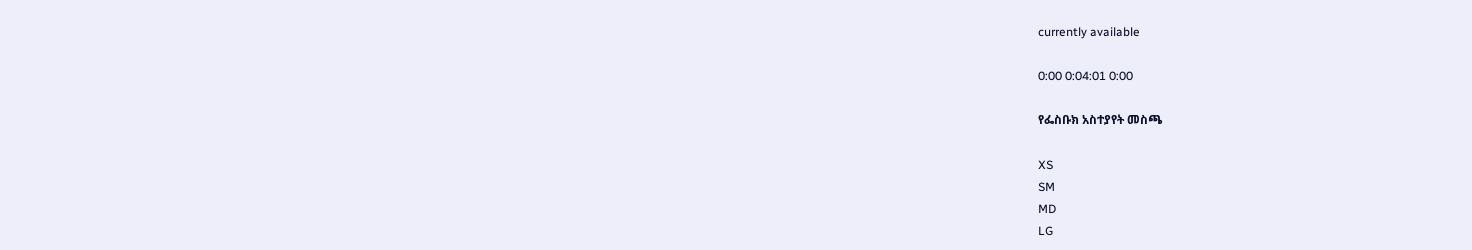currently available

0:00 0:04:01 0:00

የፌስቡክ አስተያየት መስጫ

XS
SM
MD
LG